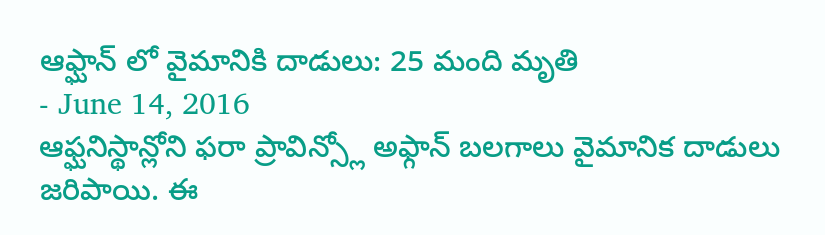ఆఫ్ఘాన్ లో వైమానికి దాడులు: 25 మంది మృతి
- June 14, 2016
ఆఫ్ఘనిస్థాన్లోని ఫరా ప్రావిన్స్లో అఫ్గాన్ బలగాలు వైమానిక దాడులు జరిపాయి. ఈ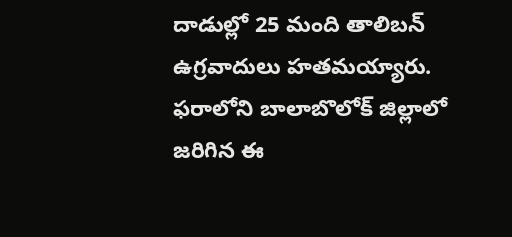దాడుల్లో 25 మంది తాలిబన్ ఉగ్రవాదులు హతమయ్యారు. ఫరాలోని బాలాబొలోక్ జిల్లాలో జరిగిన ఈ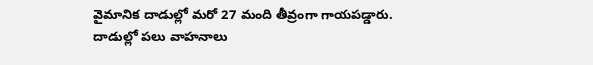వైమానిక దాడుల్లో మరో 27 మంది తీవ్రంగా గాయపడ్డారు. దాడుల్లో పలు వాహనాలు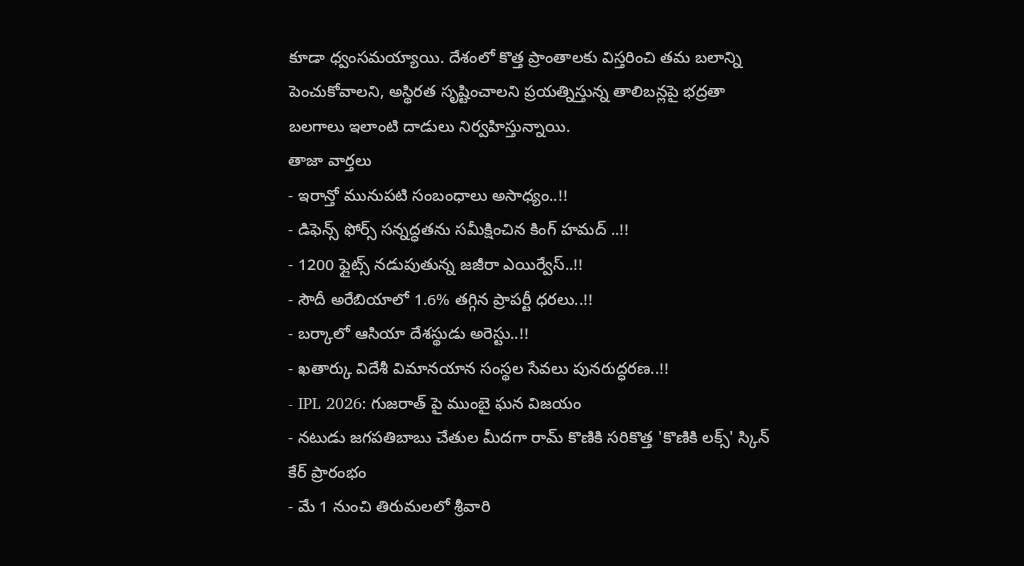కూడా ధ్వంసమయ్యాయి. దేశంలో కొత్త ప్రాంతాలకు విస్తరించి తమ బలాన్ని పెంచుకోవాలని, అస్థిరత సృష్టించాలని ప్రయత్నిస్తున్న తాలిబన్లపై భద్రతా బలగాలు ఇలాంటి దాడులు నిర్వహిస్తున్నాయి.
తాజా వార్తలు
- ఇరాన్తో మునుపటి సంబంధాలు అసాధ్యం..!!
- డిఫెన్స్ ఫోర్స్ సన్నద్ధతను సమీక్షించిన కింగ్ హమద్ ..!!
- 1200 ఫ్లైట్స్ నడుపుతున్న జజీరా ఎయిర్వేస్..!!
- సౌదీ అరేబియాలో 1.6% తగ్గిన ప్రాపర్టీ ధరలు..!!
- బర్కాలో ఆసియా దేశస్థుడు అరెస్టు..!!
- ఖతార్కు విదేశీ విమానయాన సంస్థల సేవలు పునరుద్ధరణ..!!
- IPL 2026: గుజరాత్ పై ముంబై ఘన విజయం
- నటుడు జగపతిబాబు చేతుల మీదగా రామ్ కొణికి సరికొత్త 'కొణికి లక్స్' స్కిన్ కేర్ ప్రారంభం
- మే 1 నుంచి తిరుమలలో శ్రీవారి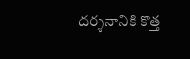దర్శనానికి కొత్త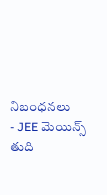నిబంధనలు
- JEE మెయిన్స్ తుది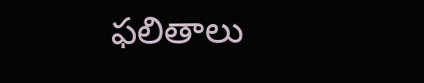ఫలితాలు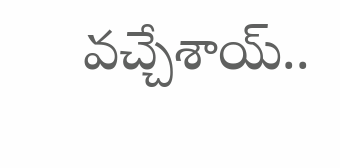వచ్చేశాయ్..